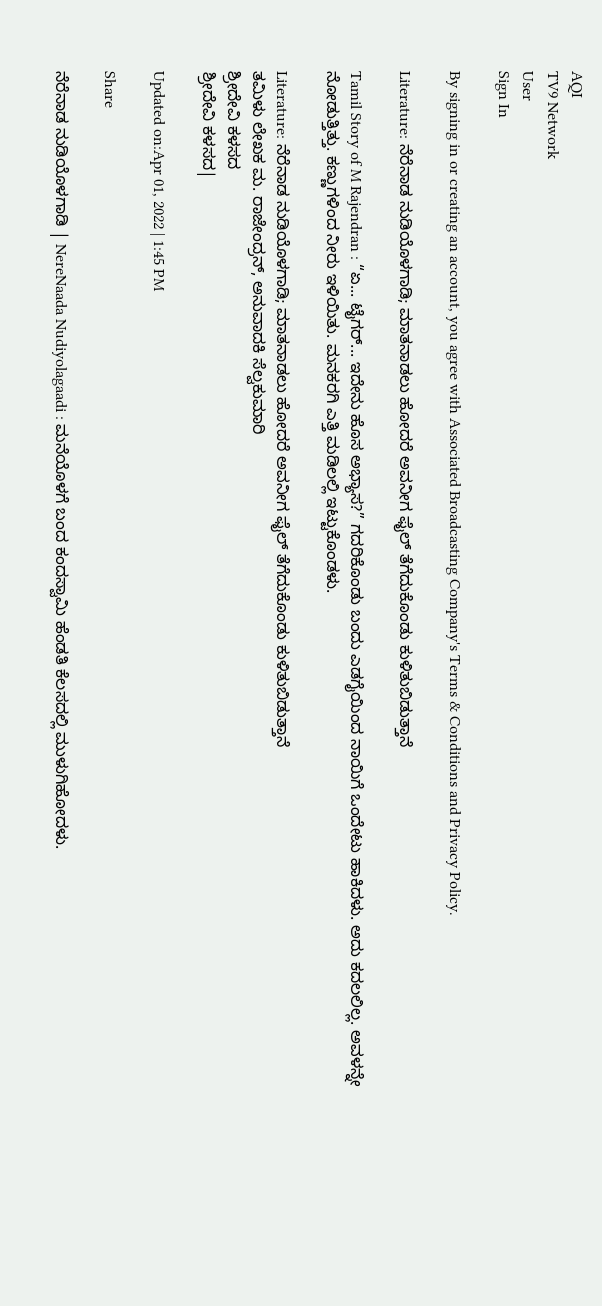AQI
TV9 Network
User
Sign In

By signing in or creating an account, you agree with Associated Broadcasting Company's Terms & Conditions and Privacy Policy.

Literature: ನೆರೆನಾಡ ನುಡಿಯೊಳಗಾಡಿ; ಮಾತನಾಡಲು ಹೋದರೆ ಅವನೀಗ ಫೈಲ್ ತೆಗೆದುಕೊಂಡು ಕುಳಿತುಬಿಡುತ್ತಾನೆ

Tamil Story of M Rajendran : “ಏ... ಟೈಗರ್... ಇದೇನು ಹೊಸ ಅಭ್ಯಾಸ?” ಗದರಿಕೊಂಡು ಬಂದು ಎಡಗೈಯಿಂದ ನಾಯಿಗೆ ಒಂದೇಟು ಹಾಕಿದಳು. ಅದು ಕದಲಲಿಲ್ಲ. ಅವಳನ್ನೇ ನೋಡುತ್ತಿತ್ತು. ಕಣ್ಣುಗಳಿಂದ ನೀರು ಇಳಿಯಿತು. ಮನಕರಗಿ ಎತ್ತಿ ಮಡಿಲಲ್ಲಿ ಇಟ್ಟುಕೊಂಡಳು.

Literature: ನೆರೆನಾಡ ನುಡಿಯೊಳಗಾಡಿ; ಮಾತನಾಡಲು ಹೋದರೆ ಅವನೀಗ ಫೈಲ್ ತೆಗೆದುಕೊಂಡು ಕುಳಿತುಬಿಡುತ್ತಾನೆ
ತಮಿಳು ಲೇಖಕ ಮ. ರಾಜೇಂದ್ರನ್, ಅನುವಾದಕಿ ಸೆಲ್ವಕುಮಾರಿ
ಶ್ರೀದೇವಿ ಕಳಸದ
ಶ್ರೀದೇವಿ ಕಳಸದ|

Updated on:Apr 01, 2022 | 1:45 PM

Share

ನೆರೆನಾಡ ನುಡಿಯೊಳಗಾಡಿ | NereNaada Nudiyolagaadi : ಮನೆಯೊಳಗೆ ಬಂದ ಕಂದಸ್ವಾಮಿ ಹೆಂಡತಿ ಕೆಲಸದಲ್ಲಿ ಮುಳುಗಿಹೋದಳು.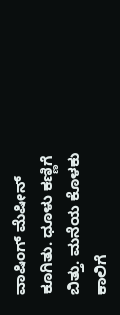ವಾಷಿಂಗ್ ಮೆಷೀನ್ ಕೂಗಿತು. ಧೂಳು ಕಣ್ಣಿಗೆ ಬಿತ್ತು. ಮನೆಯ ಕೊಳಕು ಕಾಲಿಗೆ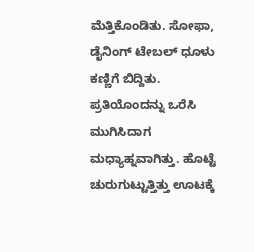ಮೆತ್ತಿಕೊಂಡಿತು. ಸೋಫಾ, ಡೈನಿಂಗ್ ಟೇಬಲ್ ಧೂಳು ಕಣ್ಣಿಗೆ ಬಿದ್ದಿತು. ಪ್ರತಿಯೊಂದನ್ನು ಒರೆಸಿ ಮುಗಿಸಿದಾಗ ಮಧ್ಯಾಹ್ನವಾಗಿತ್ತು. ಹೊಟ್ಟೆ ಚುರುಗುಟ್ಟುತ್ತಿತ್ತು ಊಟಕ್ಕೆ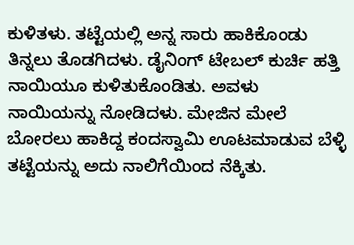ಕುಳಿತಳು. ತಟ್ಟೆಯಲ್ಲಿ ಅನ್ನ ಸಾರು ಹಾಕಿಕೊಂಡು ತಿನ್ನಲು ತೊಡಗಿದಳು. ಡೈನಿಂಗ್ ಟೇಬಲ್ ಕುರ್ಚಿ ಹತ್ತಿ ನಾಯಿಯೂ ಕುಳಿತುಕೊಂಡಿತು. ಅವಳು ನಾಯಿಯನ್ನು ನೋಡಿದಳು. ಮೇಜಿನ ಮೇಲೆ ಬೋರಲು ಹಾಕಿದ್ದ ಕಂದಸ್ವಾಮಿ ಊಟಮಾಡುವ ಬೆಳ್ಳಿ ತಟ್ಟೆಯನ್ನು ಅದು ನಾಲಿಗೆಯಿಂದ ನೆಕ್ಕಿತು.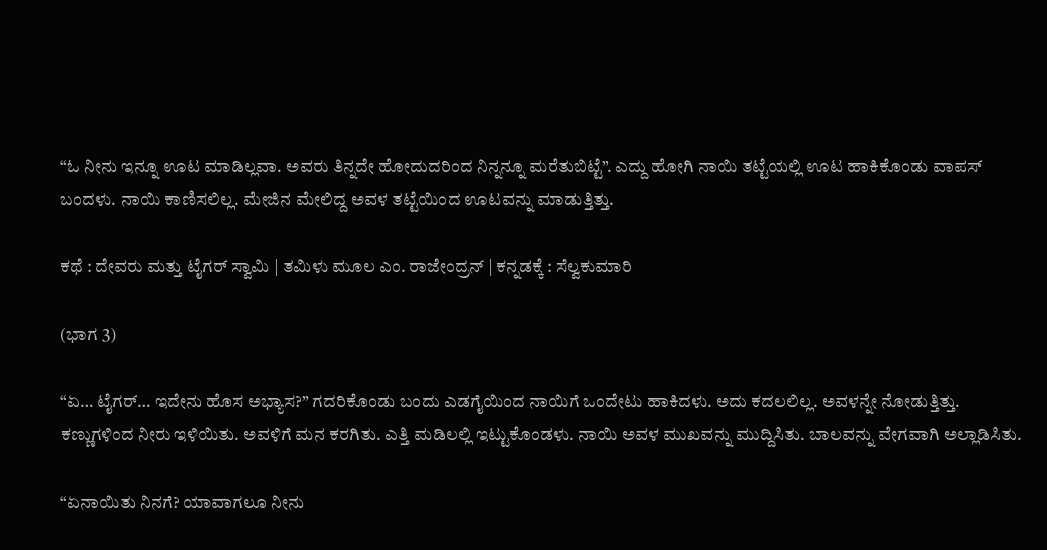“ಓ ನೀನು ಇನ್ನೂ ಊಟ ಮಾಡಿಲ್ಲವಾ. ಅವರು ತಿನ್ನದೇ ಹೋದುದರಿಂದ ನಿನ್ನನ್ನೂ ಮರೆತುಬಿಟ್ಟೆ”. ಎದ್ದು ಹೋಗಿ ನಾಯಿ ತಟ್ಟೆಯಲ್ಲಿ ಊಟ ಹಾಕಿಕೊಂಡು ವಾಪಸ್ ಬಂದಳು. ನಾಯಿ ಕಾಣಿಸಲಿಲ್ಲ. ಮೇಜಿನ ಮೇಲಿದ್ದ ಅವಳ ತಟ್ಟೆಯಿಂದ ಊಟವನ್ನು ಮಾಡುತ್ತಿತ್ತು.

ಕಥೆ : ದೇವರು ಮತ್ತು ಟೈಗರ್ ಸ್ವಾಮಿ | ತಮಿಳು ಮೂಲ ಎಂ. ರಾಜೇಂದ್ರನ್ | ಕನ್ನಡಕ್ಕೆ : ಸೆಲ್ವಕುಮಾರಿ

(ಭಾಗ 3)

“ಏ… ಟೈಗರ್… ಇದೇನು ಹೊಸ ಅಭ್ಯಾಸ?” ಗದರಿಕೊಂಡು ಬಂದು ಎಡಗೈಯಿಂದ ನಾಯಿಗೆ ಒಂದೇಟು ಹಾಕಿದಳು. ಅದು ಕದಲಲಿಲ್ಲ. ಅವಳನ್ನೇ ನೋಡುತ್ತಿತ್ತು. ಕಣ್ಣುಗಳಿಂದ ನೀರು ಇಳಿಯಿತು. ಅವಳಿಗೆ ಮನ ಕರಗಿತು. ಎತ್ತಿ ಮಡಿಲಲ್ಲಿ ಇಟ್ಟುಕೊಂಡಳು. ನಾಯಿ ಅವಳ ಮುಖವನ್ನು ಮುದ್ದಿಸಿತು. ಬಾಲವನ್ನು ವೇಗವಾಗಿ ಅಲ್ಲಾಡಿಸಿತು.

“ಏನಾಯಿತು ನಿನಗೆ? ಯಾವಾಗಲೂ ನೀನು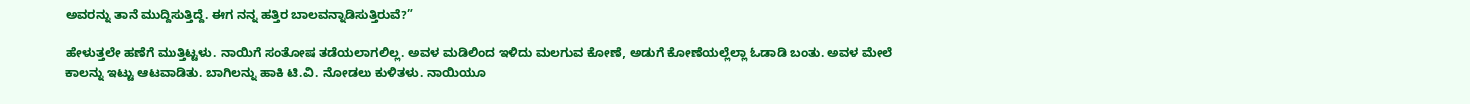ಅವರನ್ನು ತಾನೆ ಮುದ್ದಿಸುತ್ತಿದ್ದೆ. ಈಗ ನನ್ನ ಹತ್ತಿರ ಬಾಲವನ್ನಾಡಿಸುತ್ತಿರುವೆ?”

ಹೇಳುತ್ತಲೇ ಹಣೆಗೆ ಮುತ್ತಿಟ್ಟಳು. ನಾಯಿಗೆ ಸಂತೋಷ ತಡೆಯಲಾಗಲಿಲ್ಲ. ಅವಳ ಮಡಿಲಿಂದ ಇಳಿದು ಮಲಗುವ ಕೋಣೆ, ಅಡುಗೆ ಕೋಣೆಯಲ್ಲೆಲ್ಲಾ ಓಡಾಡಿ ಬಂತು. ಅವಳ ಮೇಲೆ ಕಾಲನ್ನು ಇಟ್ಟು ಆಟವಾಡಿತು. ಬಾಗಿಲನ್ನು ಹಾಕಿ ಟಿ.ವಿ. ನೋಡಲು ಕುಳಿತಳು. ನಾಯಿಯೂ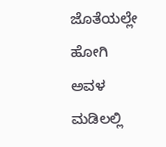ಜೊತೆಯಲ್ಲೇ ಹೋಗಿ ಅವಳ ಮಡಿಲಲ್ಲಿ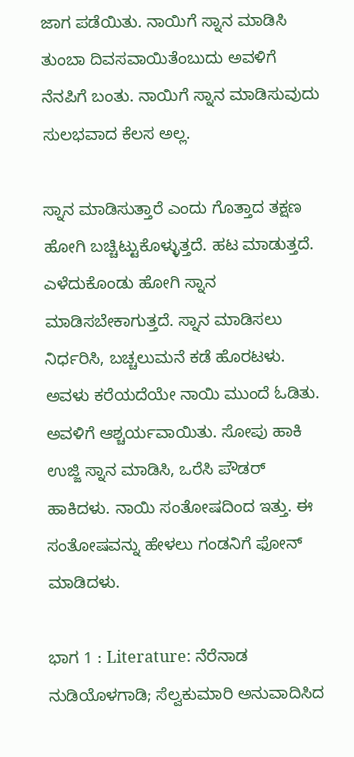ಜಾಗ ಪಡೆಯಿತು. ನಾಯಿಗೆ ಸ್ನಾನ ಮಾಡಿಸಿ ತುಂಬಾ ದಿವಸವಾಯಿತೆಂಬುದು ಅವಳಿಗೆ ನೆನಪಿಗೆ ಬಂತು. ನಾಯಿಗೆ ಸ್ನಾನ ಮಾಡಿಸುವುದು ಸುಲಭವಾದ ಕೆಲಸ ಅಲ್ಲ.

ಸ್ನಾನ ಮಾಡಿಸುತ್ತಾರೆ ಎಂದು ಗೊತ್ತಾದ ತಕ್ಷಣ ಹೋಗಿ ಬಚ್ಚಿಟ್ಟುಕೊಳ್ಳುತ್ತದೆ. ಹಟ ಮಾಡುತ್ತದೆ. ಎಳೆದುಕೊಂಡು ಹೋಗಿ ಸ್ನಾನ ಮಾಡಿಸಬೇಕಾಗುತ್ತದೆ. ಸ್ನಾನ ಮಾಡಿಸಲು ನಿರ್ಧರಿಸಿ, ಬಚ್ಚಲುಮನೆ ಕಡೆ ಹೊರಟಳು. ಅವಳು ಕರೆಯದೆಯೇ ನಾಯಿ ಮುಂದೆ ಓಡಿತು. ಅವಳಿಗೆ ಆಶ್ಚರ್ಯವಾಯಿತು. ಸೋಪು ಹಾಕಿ ಉಜ್ಜಿ ಸ್ನಾನ ಮಾಡಿಸಿ, ಒರೆಸಿ ಪೌಡರ್ ಹಾಕಿದಳು. ನಾಯಿ ಸಂತೋಷದಿಂದ ಇತ್ತು. ಈ ಸಂತೋಷವನ್ನು ಹೇಳಲು ಗಂಡನಿಗೆ ಫೋನ್ ಮಾಡಿದಳು.

ಭಾಗ 1 : Literature: ನೆರೆನಾಡ ನುಡಿಯೊಳಗಾಡಿ; ಸೆಲ್ವಕುಮಾರಿ ಅನುವಾದಿಸಿದ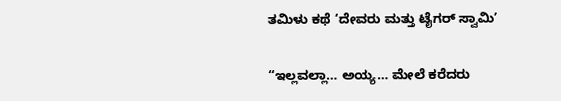ತಮಿಳು ಕಥೆ ‘ದೇವರು ಮತ್ತು ಟೈಗರ್ ಸ್ವಾಮಿ’

“ಇಲ್ಲವಲ್ಲಾ… ಅಯ್ಯ… ಮೇಲೆ ಕರೆದರು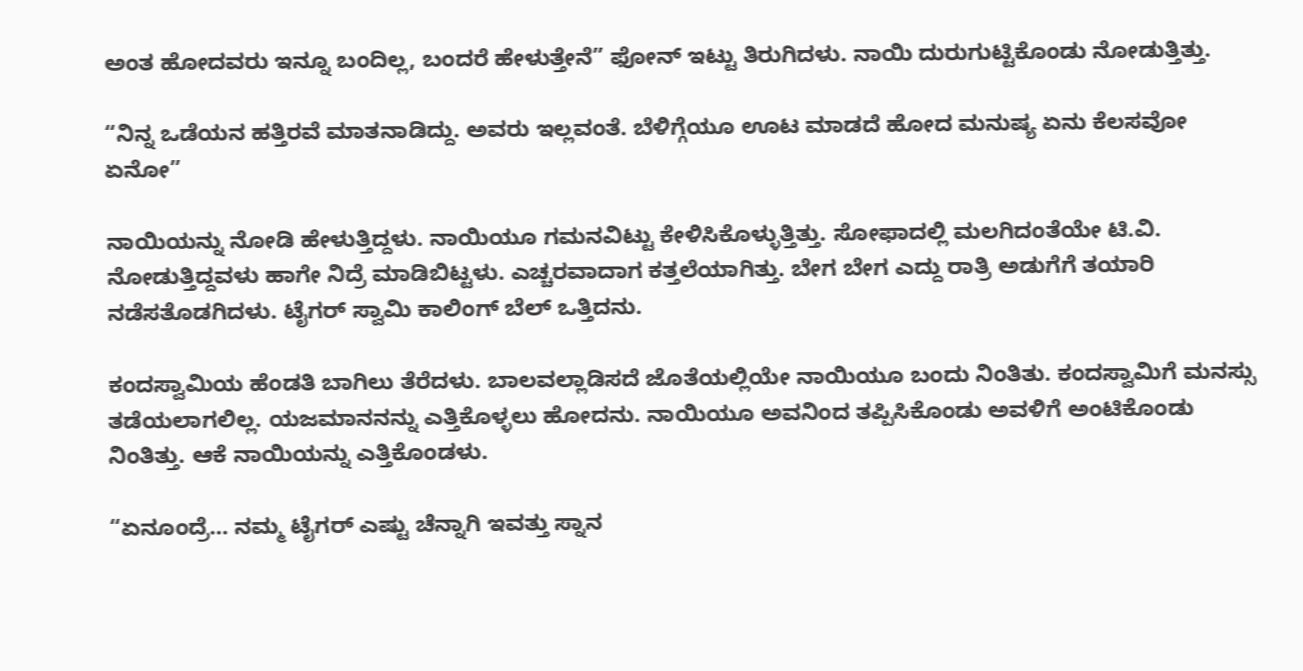ಅಂತ ಹೋದವರು ಇನ್ನೂ ಬಂದಿಲ್ಲ, ಬಂದರೆ ಹೇಳುತ್ತೇನೆ” ಫೋನ್ ಇಟ್ಟು ತಿರುಗಿದಳು. ನಾಯಿ ದುರುಗುಟ್ಟಿಕೊಂಡು ನೋಡುತ್ತಿತ್ತು.

“ನಿನ್ನ ಒಡೆಯನ ಹತ್ತಿರವೆ ಮಾತನಾಡಿದ್ದು. ಅವರು ಇಲ್ಲವಂತೆ. ಬೆಳಿಗ್ಗೆಯೂ ಊಟ ಮಾಡದೆ ಹೋದ ಮನುಷ್ಯ ಏನು ಕೆಲಸವೋ ಏನೋ”

ನಾಯಿಯನ್ನು ನೋಡಿ ಹೇಳುತ್ತಿದ್ದಳು. ನಾಯಿಯೂ ಗಮನವಿಟ್ಟು ಕೇಳಿಸಿಕೊಳ್ಳುತ್ತಿತ್ತು. ಸೋಫಾದಲ್ಲಿ ಮಲಗಿದಂತೆಯೇ ಟಿ.ವಿ. ನೋಡುತ್ತಿದ್ದವಳು ಹಾಗೇ ನಿದ್ರೆ ಮಾಡಿಬಿಟ್ಟಳು. ಎಚ್ಚರವಾದಾಗ ಕತ್ತಲೆಯಾಗಿತ್ತು. ಬೇಗ ಬೇಗ ಎದ್ದು ರಾತ್ರಿ ಅಡುಗೆಗೆ ತಯಾರಿ ನಡೆಸತೊಡಗಿದಳು. ಟೈಗರ್ ಸ್ವಾಮಿ ಕಾಲಿಂಗ್ ಬೆಲ್ ಒತ್ತಿದನು.

ಕಂದಸ್ವಾಮಿಯ ಹೆಂಡತಿ ಬಾಗಿಲು ತೆರೆದಳು. ಬಾಲವಲ್ಲಾಡಿಸದೆ ಜೊತೆಯಲ್ಲಿಯೇ ನಾಯಿಯೂ ಬಂದು ನಿಂತಿತು. ಕಂದಸ್ವಾಮಿಗೆ ಮನಸ್ಸು ತಡೆಯಲಾಗಲಿಲ್ಲ. ಯಜಮಾನನನ್ನು ಎತ್ತಿಕೊಳ್ಳಲು ಹೋದನು. ನಾಯಿಯೂ ಅವನಿಂದ ತಪ್ಪಿಸಿಕೊಂಡು ಅವಳಿಗೆ ಅಂಟಿಕೊಂಡು ನಿಂತಿತ್ತು. ಆಕೆ ನಾಯಿಯನ್ನು ಎತ್ತಿಕೊಂಡಳು.

“ಏನೂಂದ್ರೆ… ನಮ್ಮ ಟೈಗರ್ ಎಷ್ಟು ಚೆನ್ನಾಗಿ ಇವತ್ತು ಸ್ನಾನ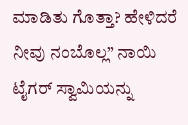ಮಾಡಿತು ಗೊತ್ತಾ? ಹೇಳಿದರೆ ನೀವು ನಂಬೊಲ್ಲ” ನಾಯಿ ಟೈಗರ್ ಸ್ವಾಮಿಯನ್ನು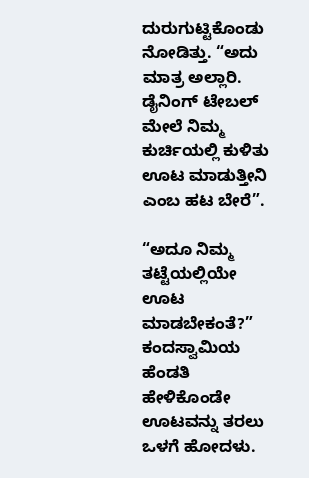ದುರುಗುಟ್ಟಿಕೊಂಡು ನೋಡಿತ್ತು. “ಅದು ಮಾತ್ರ ಅಲ್ಲಾರಿ. ಡೈನಿಂಗ್ ಟೇಬಲ್ ಮೇಲೆ ನಿಮ್ಮ ಕುರ್ಚಿಯಲ್ಲಿ ಕುಳಿತು ಊಟ ಮಾಡುತ್ತೀನಿ ಎಂಬ ಹಟ ಬೇರೆ”.

“ಅದೂ ನಿಮ್ಮ ತಟ್ಟೆಯಲ್ಲಿಯೇ ಊಟ ಮಾಡಬೇಕಂತೆ?” ಕಂದಸ್ವಾಮಿಯ ಹೆಂಡತಿ ಹೇಳಿಕೊಂಡೇ ಊಟವನ್ನು ತರಲು ಒಳಗೆ ಹೋದಳು.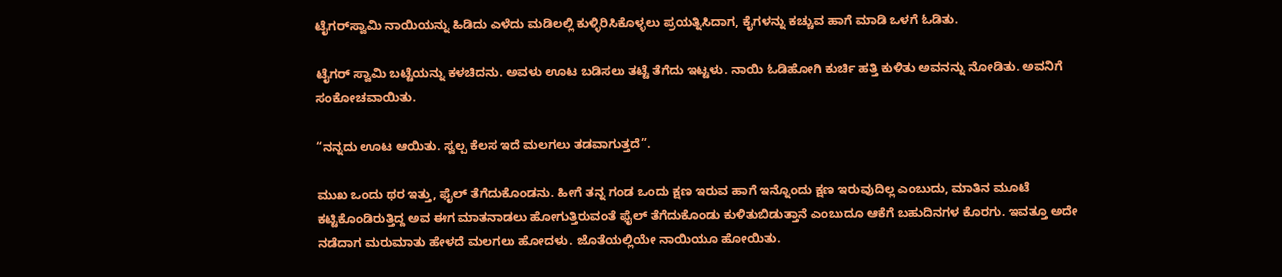ಟೈಗರ್‌ಸ್ವಾಮಿ ನಾಯಿಯನ್ನು ಹಿಡಿದು ಎಳೆದು ಮಡಿಲಲ್ಲಿ ಕುಳ್ಳಿರಿಸಿಕೊಳ್ಳಲು ಪ್ರಯತ್ನಿಸಿದಾಗ, ಕೈಗಳನ್ನು ಕಚ್ಚುವ ಹಾಗೆ ಮಾಡಿ ಒಳಗೆ ಓಡಿತು.

ಟೈಗರ್ ಸ್ವಾಮಿ ಬಟ್ಟೆಯನ್ನು ಕಳಚಿದನು. ಅವಳು ಊಟ ಬಡಿಸಲು ತಟ್ಟೆ ತೆಗೆದು ಇಟ್ಟಳು. ನಾಯಿ ಓಡಿಹೋಗಿ ಕುರ್ಚಿ ಹತ್ತಿ ಕುಳಿತು ಅವನನ್ನು ನೋಡಿತು. ಅವನಿಗೆ ಸಂಕೋಚವಾಯಿತು.

“ನನ್ನದು ಊಟ ಆಯಿತು. ಸ್ವಲ್ಪ ಕೆಲಸ ಇದೆ ಮಲಗಲು ತಡವಾಗುತ್ತದೆ”.

ಮುಖ ಒಂದು ಥರ ಇತ್ತು, ಫೈಲ್ ತೆಗೆದುಕೊಂಡನು. ಹೀಗೆ ತನ್ನ ಗಂಡ ಒಂದು ಕ್ಷಣ ಇರುವ ಹಾಗೆ ಇನ್ನೊಂದು ಕ್ಷಣ ಇರುವುದಿಲ್ಲ ಎಂಬುದು, ಮಾತಿನ ಮೂಟೆ ಕಟ್ಟಿಕೊಂಡಿರುತ್ತಿದ್ದ ಅವ ಈಗ ಮಾತನಾಡಲು ಹೋಗುತ್ತಿರುವಂತೆ ಫೈಲ್ ತೆಗೆದುಕೊಂಡು ಕುಳಿತುಬಿಡುತ್ತಾನೆ ಎಂಬುದೂ ಆಕೆಗೆ ಬಹುದಿನಗಳ ಕೊರಗು. ಇವತ್ತೂ ಅದೇ ನಡೆದಾಗ ಮರುಮಾತು ಹೇಳದೆ ಮಲಗಲು ಹೋದಳು. ಜೊತೆಯಲ್ಲಿಯೇ ನಾಯಿಯೂ ಹೋಯಿತು.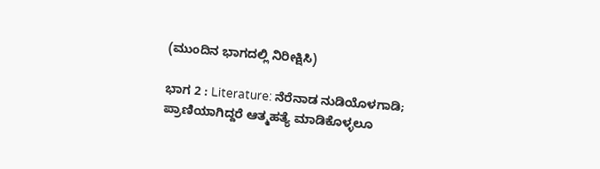(ಮುಂದಿನ ಭಾಗದಲ್ಲಿ ನಿರೀಕ್ಷಿಸಿ)

ಭಾಗ 2 : Literature: ನೆರೆನಾಡ ನುಡಿಯೊಳಗಾಡಿ; ಪ್ರಾಣಿಯಾಗಿದ್ದರೆ ಆತ್ಮಹತ್ಯೆ ಮಾಡಿಕೊಳ್ಳಲೂ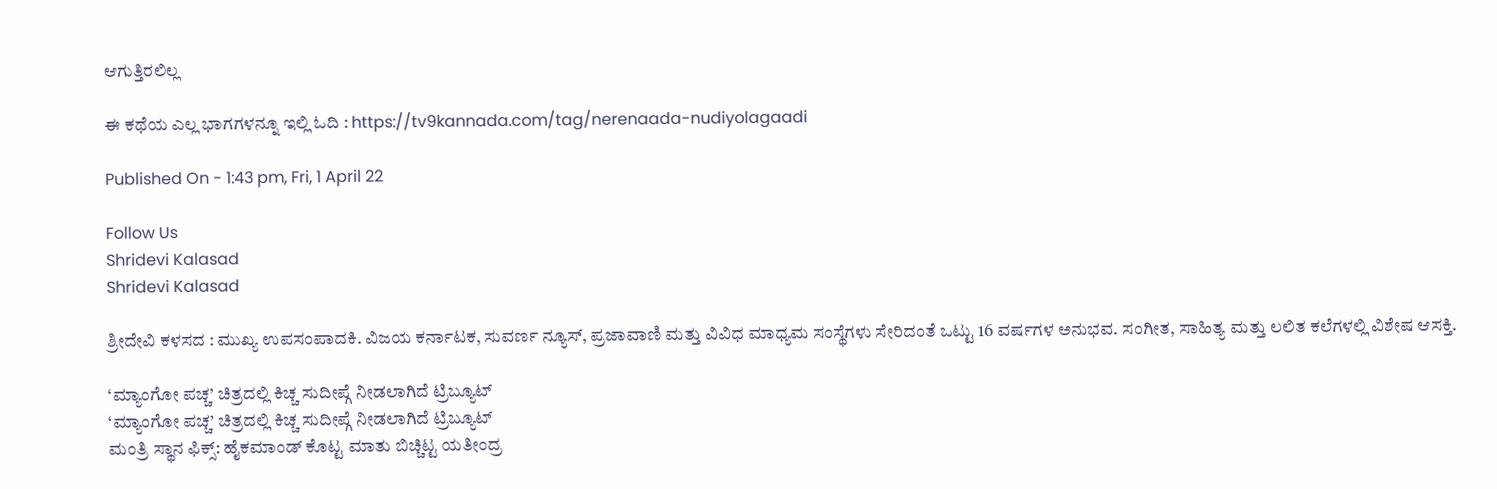ಆಗುತ್ತಿರಲಿಲ್ಲ

ಈ ಕಥೆಯ ಎಲ್ಲ ಭಾಗಗಳನ್ನೂ ಇಲ್ಲಿ ಓದಿ : https://tv9kannada.com/tag/nerenaada-nudiyolagaadi

Published On - 1:43 pm, Fri, 1 April 22

Follow Us
Shridevi Kalasad
Shridevi Kalasad

ಶ್ರೀದೇವಿ ಕಳಸದ : ಮುಖ್ಯ ಉಪಸಂಪಾದಕಿ. ವಿಜಯ ಕರ್ನಾಟಕ, ಸುವರ್ಣ ನ್ಯೂಸ್, ಪ್ರಜಾವಾಣಿ ಮತ್ತು ವಿವಿಧ ಮಾಧ್ಯಮ ಸಂಸ್ಥೆಗಳು ಸೇರಿದಂತೆ ಒಟ್ಟು 16 ವರ್ಷಗಳ ಅನುಭವ. ಸಂಗೀತ, ಸಾಹಿತ್ಯ ಮತ್ತು ಲಲಿತ ಕಲೆಗಳಲ್ಲಿ ವಿಶೇಷ ಆಸಕ್ತಿ.

‘ಮ್ಯಾಂಗೋ ಪಚ್ಚ’ ಚಿತ್ರದಲ್ಲಿ ಕಿಚ್ಚ ಸುದೀಪ್ಗೆ ನೀಡಲಾಗಿದೆ ಟ್ರಿಬ್ಯೂಟ್
‘ಮ್ಯಾಂಗೋ ಪಚ್ಚ’ ಚಿತ್ರದಲ್ಲಿ ಕಿಚ್ಚ ಸುದೀಪ್ಗೆ ನೀಡಲಾಗಿದೆ ಟ್ರಿಬ್ಯೂಟ್
ಮಂತ್ರಿ ಸ್ಥಾನ ಫಿಕ್ಸ್: ಹೈಕಮಾಂಡ್ ಕೊಟ್ಟ ಮಾತು ಬಿಚ್ಚಿಟ್ಟ ಯತೀಂದ್ರ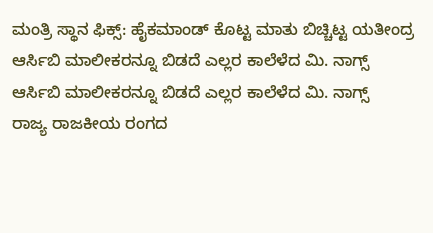ಮಂತ್ರಿ ಸ್ಥಾನ ಫಿಕ್ಸ್: ಹೈಕಮಾಂಡ್ ಕೊಟ್ಟ ಮಾತು ಬಿಚ್ಚಿಟ್ಟ ಯತೀಂದ್ರ
ಆರ್ಸಿಬಿ ಮಾಲೀಕರನ್ನೂ ಬಿಡದೆ ಎಲ್ಲರ ಕಾಲೆಳೆದ ಮಿ. ನಾಗ್ಸ್
ಆರ್ಸಿಬಿ ಮಾಲೀಕರನ್ನೂ ಬಿಡದೆ ಎಲ್ಲರ ಕಾಲೆಳೆದ ಮಿ. ನಾಗ್ಸ್
ರಾಜ್ಯ ರಾಜಕೀಯ ರಂಗದ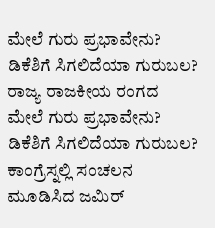ಮೇಲೆ ಗುರು ಪ್ರಭಾವೇನು? ಡಿಕೆಶಿಗೆ ಸಿಗಲಿದೆಯಾ ಗುರುಬಲ?
ರಾಜ್ಯ ರಾಜಕೀಯ ರಂಗದ ಮೇಲೆ ಗುರು ಪ್ರಭಾವೇನು? ಡಿಕೆಶಿಗೆ ಸಿಗಲಿದೆಯಾ ಗುರುಬಲ?
ಕಾಂಗ್ರೆಸ್ನಲ್ಲಿ ಸಂಚಲನ ಮೂಡಿಸಿದ ಜಮಿರ್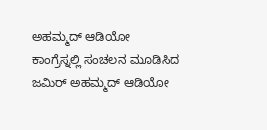ಅಹಮ್ಮದ್ ಆಡಿಯೋ
ಕಾಂಗ್ರೆಸ್ನಲ್ಲಿ ಸಂಚಲನ ಮೂಡಿಸಿದ ಜಮಿರ್ ಅಹಮ್ಮದ್ ಆಡಿಯೋ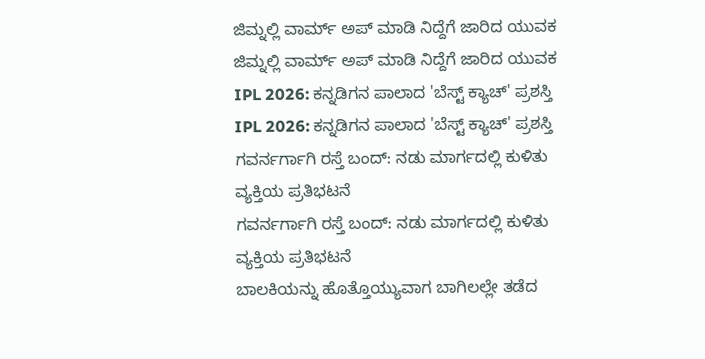ಜಿಮ್ನಲ್ಲಿ ವಾರ್ಮ್ ಅಪ್ ಮಾಡಿ ನಿದ್ದೆಗೆ ಜಾರಿದ ಯುವಕ
ಜಿಮ್ನಲ್ಲಿ ವಾರ್ಮ್ ಅಪ್ ಮಾಡಿ ನಿದ್ದೆಗೆ ಜಾರಿದ ಯುವಕ
IPL 2026: ಕನ್ನಡಿಗನ ಪಾಲಾದ 'ಬೆಸ್ಟ್ ಕ್ಯಾಚ್' ಪ್ರಶಸ್ತಿ
IPL 2026: ಕನ್ನಡಿಗನ ಪಾಲಾದ 'ಬೆಸ್ಟ್ ಕ್ಯಾಚ್' ಪ್ರಶಸ್ತಿ
ಗವರ್ನರ್ಗಾಗಿ ರಸ್ತೆ ಬಂದ್: ನಡು ಮಾರ್ಗದಲ್ಲಿ ಕುಳಿತು ವ್ಯಕ್ತಿಯ ಪ್ರತಿಭಟನೆ
ಗವರ್ನರ್ಗಾಗಿ ರಸ್ತೆ ಬಂದ್: ನಡು ಮಾರ್ಗದಲ್ಲಿ ಕುಳಿತು ವ್ಯಕ್ತಿಯ ಪ್ರತಿಭಟನೆ
ಬಾಲಕಿಯನ್ನು ಹೊತ್ತೊಯ್ಯುವಾಗ ಬಾಗಿಲಲ್ಲೇ ತಡೆದ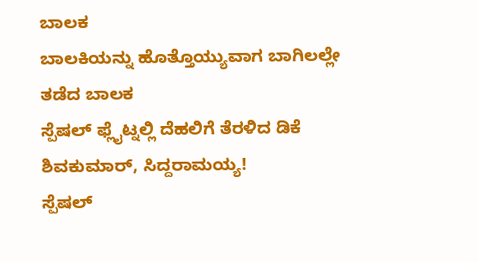ಬಾಲಕ
ಬಾಲಕಿಯನ್ನು ಹೊತ್ತೊಯ್ಯುವಾಗ ಬಾಗಿಲಲ್ಲೇ ತಡೆದ ಬಾಲಕ
ಸ್ಪೆಷಲ್ ಫ್ಲೈಟ್ನಲ್ಲಿ ದೆಹಲಿಗೆ ತೆರಳಿದ ಡಿಕೆ ಶಿವಕುಮಾರ್, ಸಿದ್ದರಾಮಯ್ಯ!
ಸ್ಪೆಷಲ್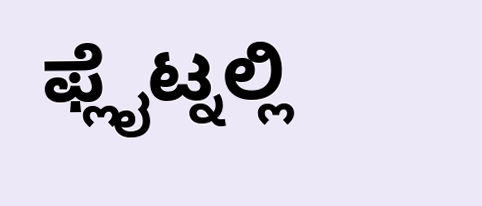ಫ್ಲೈಟ್ನಲ್ಲಿ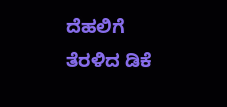ದೆಹಲಿಗೆ ತೆರಳಿದ ಡಿಕೆ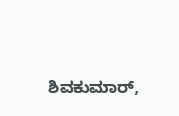ಶಿವಕುಮಾರ್,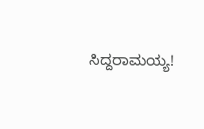ಸಿದ್ದರಾಮಯ್ಯ!